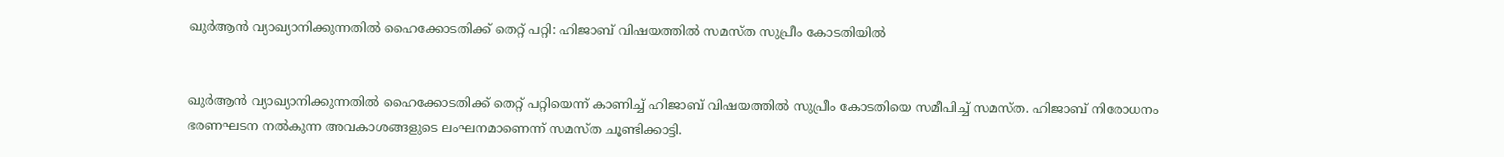ഖുർ‍ആൻ വ്യാഖ്യാനിക്കുന്നതിൽ‍ ഹൈക്കോടതിക്ക് തെറ്റ് പറ്റി: ഹിജാബ് വിഷയത്തിൽ സമസ്ത സുപ്രീം കോടതിയിൽ‍


ഖുർ‍ആൻ വ്യാഖ്യാനിക്കുന്നതിൽ‍ ഹൈക്കോടതിക്ക് തെറ്റ് പറ്റിയെന്ന് കാണിച്ച് ഹിജാബ് വിഷയത്തിൽ സുപ്രീം കോടതിയെ സമീപിച്ച്‌ സമസ്ത. ഹിജാബ് നിരോധനം ഭരണഘടന നൽ‍കുന്ന അവകാശങ്ങളുടെ ലംഘനമാണെന്ന് സമസ്ത ചൂണ്ടിക്കാട്ടി.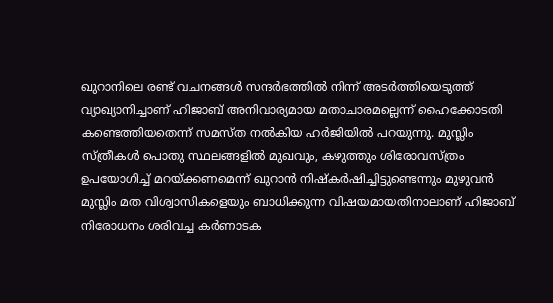ഖുറാനിലെ രണ്ട് വചനങ്ങൾ‍ സന്ദർ‍ഭത്തിൽ‍ നിന്ന് അടർ‍ത്തിയെടുത്ത് വ്യാഖ്യാനിച്ചാണ് ഹിജാബ് അനിവാര്യമായ മതാചാരമല്ലെന്ന് ഹൈക്കോടതി കണ്ടെത്തിയതെന്ന് സമസ്ത നൽകിയ ഹർജിയിൽ പറയുന്നു. മുസ്ലിം സ്ത്രീകൾ‍ പൊതു സ്ഥലങ്ങളിൽ‍ മുഖവും, കഴുത്തും ശിരോവസ്ത്രം ഉപയോഗിച്ച്‌ മറയ്ക്കണമെന്ന് ഖുറാൻ നിഷ്കർ‍ഷിച്ചിട്ടുണ്ടെന്നും മുഴുവൻ മുസ്ലിം മത വിശ്വാസികളെയും ബാധിക്കുന്ന വിഷയമായതിനാലാണ് ഹിജാബ് നിരോധനം ശരിവച്ച കർ‍ണാടക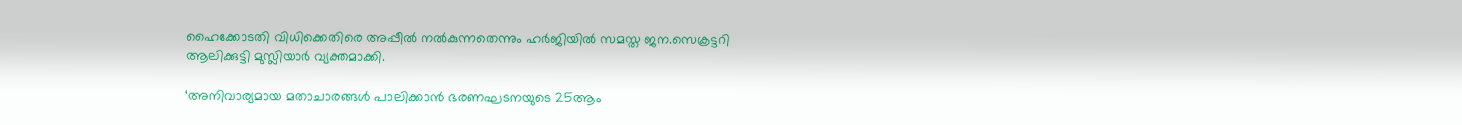ഹൈക്കോടതി വിധിക്കെതിരെ അപ്പീൽ‍ നൽ‍കുന്നതെന്നും ഹർജിയിൽ സമസ്ത ജന.സെക്രട്ടറി ആലിക്കുട്ടി മുസ്ലിയാർ വ്യക്തമാക്കി.

‘അനിവാര്യമായ മതാചാരങ്ങൾ‍ പാലിക്കാൻ ഭരണഘടനയുടെ 25ആം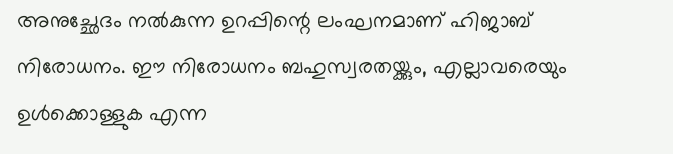അനുച്ഛേദം നൽ‍കുന്ന ഉറപ്പിന്റെ ലംഘനമാണ് ഹിജാബ് നിരോധനം. ഈ നിരോധനം ബഹുസ്വരതയ്ക്കും, എല്ലാവരെയും ഉൾ‍ക്കൊള്ളുക എന്ന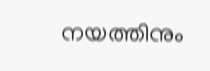നയത്തിനും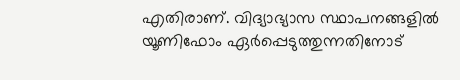എതിരാണ്. വിദ്യാഭ്യാസ സ്ഥാപനങ്ങളിൽ‍ യൂണിഫോം ഏർ‍പ്പെടുത്തുന്നതിനോട്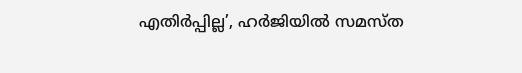എതിർ‍പ്പില്ല’, ഹർ‍ജിയിൽ‍ സമസ്ത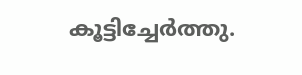കൂട്ടിച്ചേർത്തു.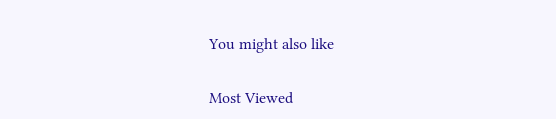You might also like

Most Viewed